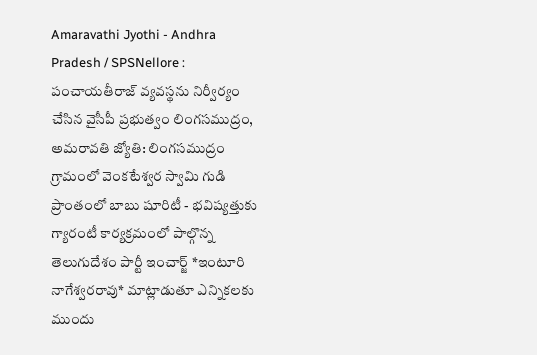Amaravathi Jyothi - Andhra Pradesh / SPSNellore : పంచాయతీరాజ్ వ్యవస్థను నిర్వీర్యం చేసిన వైసీపీ ప్రభుత్వం లింగసముద్రం, అమరావతి జ్యోతి: లింగసముద్రం గ్రామంలో వెంకటేశ్వర స్వామి గుడి ప్రాంతంలో బాబు షూరిటీ - భవిష్యత్తుకు గ్యారంటీ కార్యక్రమంలో పాల్గొన్న తెలుగుదేశం పార్టీ ఇంచార్జ్ *ఇంటూరి నాగేశ్వరరావు* మాట్లాడుతూ ఎన్నికలకు ముందు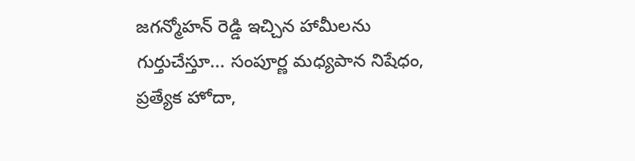జగన్మోహన్ రెడ్డి ఇచ్చిన హామీలను గుర్తుచేస్తూ... సంపూర్ణ మధ్యపాన నిషేధం, ప్రత్యేక హోదా,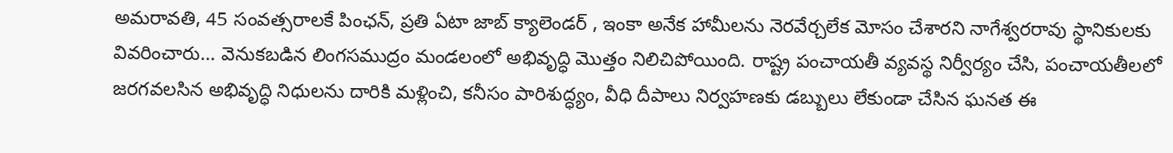అమరావతి, 45 సంవత్సరాలకే పింఛన్, ప్రతి ఏటా జాబ్ క్యాలెండర్ , ఇంకా అనేక హామీలను నెరవేర్చలేక మోసం చేశారని నాగేశ్వరరావు స్థానికులకు వివరించారు... వెనుకబడిన లింగసముద్రం మండలంలో అభివృద్ధి మొత్తం నిలిచిపోయింది. రాష్ట్ర పంచాయతీ వ్యవస్థ నిర్వీర్యం చేసి, పంచాయతీలలో జరగవలసిన అభివృద్ధి నిధులను దారికి మళ్లించి, కనీసం పారిశుద్ధ్యం, వీధి దీపాలు నిర్వహణకు డబ్బులు లేకుండా చేసిన ఘనత ఈ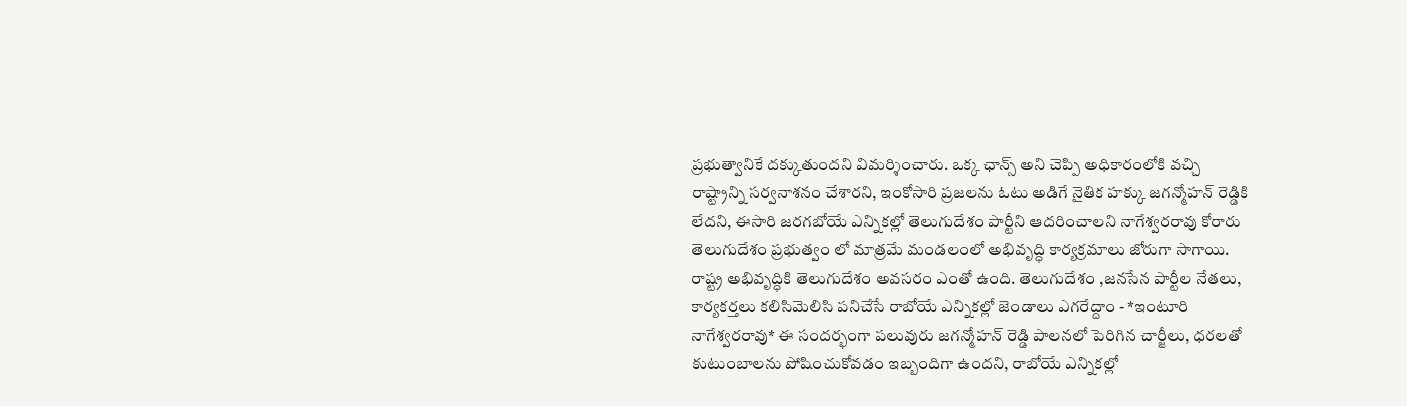ప్రభుత్వానికే దక్కుతుందని విమర్శించారు. ఒక్క ఛాన్స్ అని చెప్పి అధికారంలోకి వచ్చి రాష్ట్రాన్ని సర్వనాశనం చేశారని, ఇంకోసారి ప్రజలను ఓటు అడిగే నైతిక హక్కు జగన్మోహన్ రెడ్డికి లేదని, ఈసారి జరగబోయే ఎన్నికల్లో తెలుగుదేశం పార్టీని ఆదరించాలని నాగేశ్వరరావు కోరారు తెలుగుదేశం ప్రభుత్వం లో మాత్రమే మండలంలో అభివృద్ధి కార్యక్రమాలు జోరుగా సాగాయి. రాష్ట్ర అభివృద్ధికి తెలుగుదేశం అవసరం ఎంతో ఉంది. తెలుగుదేశం ,జనసేన పార్టీల నేతలు, కార్యకర్తలు కలిసిమెలిసి పనిచేసే రాబోయే ఎన్నికల్లో జెండాలు ఎగరేద్దాం - *ఇంటూరి నాగేశ్వరరావు* ఈ సందర్భంగా పలువురు జగన్మోహన్ రెడ్డి పాలనలో పెరిగిన చార్జీలు, ధరలతో కుటుంబాలను పోషించుకోవడం ఇబ్బందిగా ఉందని, రాబోయే ఎన్నికల్లో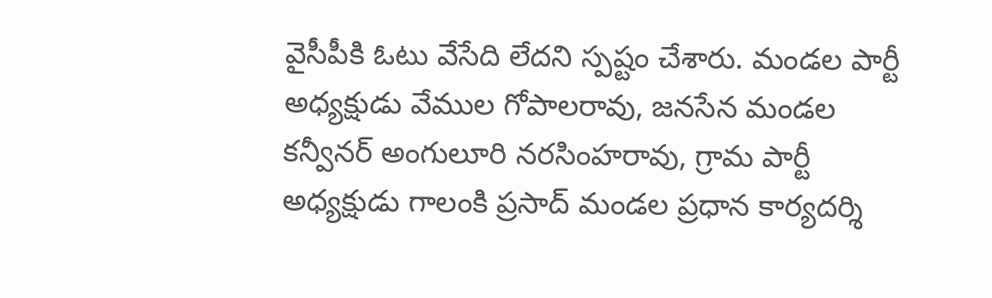వైసీపీకి ఓటు వేసేది లేదని స్పష్టం చేశారు. మండల పార్టీ అధ్యక్షుడు వేముల గోపాలరావు, జనసేన మండల కన్వీనర్ అంగులూరి నరసింహరావు, గ్రామ పార్టీ అధ్యక్షుడు గాలంకి ప్రసాద్ మండల ప్రధాన కార్యదర్శి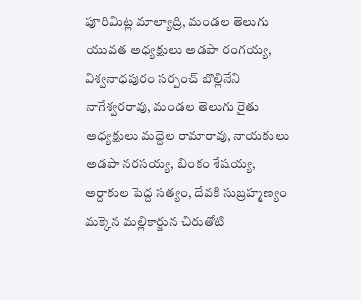పూరిమిట్ల మాల్యాద్రి, మండల తెలుగు యువత అధ్యక్షులు అడపా రంగయ్య, విశ్వనాధపురం సర్పంచ్ బొల్లినేని నాగేశ్వరరావు, మండల తెలుగు రైతు అధ్యక్షులు మద్దెల రామారావు, నాయకులు అడపా నరసయ్య, బింకం శేషయ్య, అర్దాకుల పెద్ద సత్యం, దేవకి సుబ్రహ్మణ్యం మక్కెన మల్లికార్జున చిరుతోటి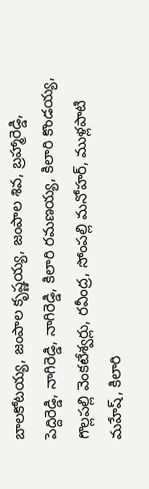బాలకోటయ్య, జంపాల కృష్ణయ్య, జంపాల శివ, బ్రహ్మారెడ్డి, పెద్దిరెడ్డి, నాగిరెడ్డి, నాగిరెడ్డి, కిలారి రమణయ్య, కిలారి కొండయ్య, గొల్లపల్లి వెంకటేశ్వర్లు, రవీంద్ర, సోంపల్లి మనోహర్, ముళ్లపాటి మహేష్, కిలారి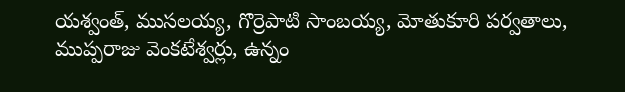యశ్వంత్, ముసలయ్య, గొర్రెపాటి సాంబయ్య, మోతుకూరి పర్వతాలు, ముప్పరాజు వెంకటేశ్వర్లు, ఉన్నం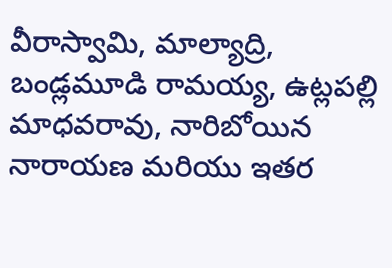వీరాస్వామి, మాల్యాద్రి, బండ్లమూడి రామయ్య, ఉట్లపల్లి మాధవరావు, నారిబోయిన నారాయణ మరియు ఇతర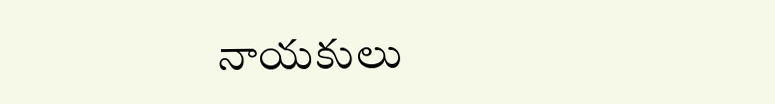నాయకులు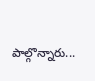పాల్గొన్నారు...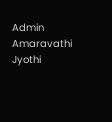Admin
Amaravathi Jyothi